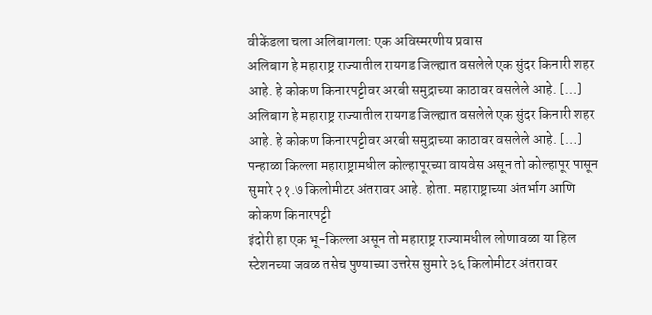वीकेंडला चला अलिबागला: एक अविस्मरणीय प्रवास
अलिबाग हे महाराष्ट्र राज्यातील रायगड जिल्ह्यात वसलेले एक सुंदर किनारी शहर आहे. हे कोकण किनारपट्टीवर अरबी समुद्राच्या काठावर वसलेले आहे. […]
अलिबाग हे महाराष्ट्र राज्यातील रायगड जिल्ह्यात वसलेले एक सुंदर किनारी शहर आहे. हे कोकण किनारपट्टीवर अरबी समुद्राच्या काठावर वसलेले आहे. […]
पन्हाळा किल्ला महाराष्ट्रामधील कोल्हापूरच्या वायवेस असून तो कोल्हापूर पासून सुमारे २१.७ किलोमीटर अंतरावर आहे. होता. महाराष्ट्राच्या अंतर्भाग आणि कोकण किनारपट्टी
इंदोरी हा एक भू-किल्ला असून तो महाराष्ट्र राज्यामधील लोणावळा या हिल स्टेशनच्या जवळ तसेच पुण्याच्या उत्तरेस सुमारे ३६ किलोमीटर अंतरावर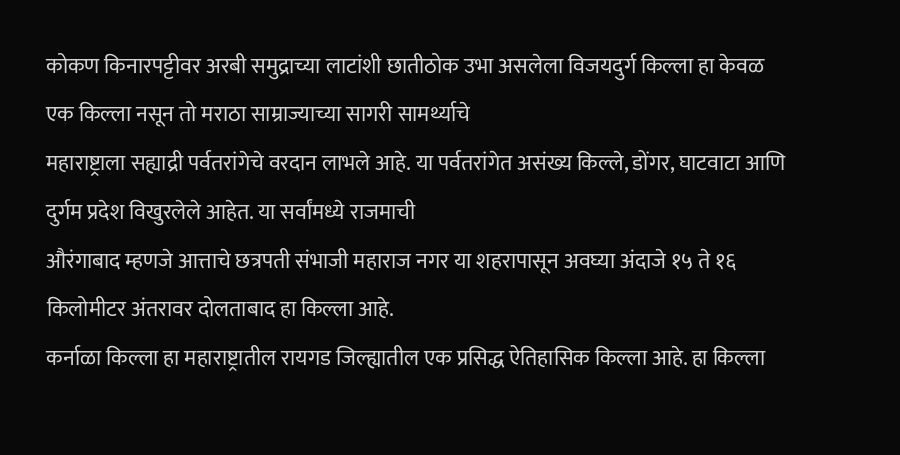कोकण किनारपट्टीवर अरबी समुद्राच्या लाटांशी छातीठोक उभा असलेला विजयदुर्ग किल्ला हा केवळ एक किल्ला नसून तो मराठा साम्राज्याच्या सागरी सामर्थ्याचे
महाराष्ट्राला सह्याद्री पर्वतरांगेचे वरदान लाभले आहे. या पर्वतरांगेत असंख्य किल्ले, डोंगर, घाटवाटा आणि दुर्गम प्रदेश विखुरलेले आहेत. या सर्वांमध्ये राजमाची
औरंगाबाद म्हणजे आत्ताचे छत्रपती संभाजी महाराज नगर या शहरापासून अवघ्या अंदाजे १५ ते १६ किलोमीटर अंतरावर दोलताबाद हा किल्ला आहे.
कर्नाळा किल्ला हा महाराष्ट्रातील रायगड जिल्ह्यातील एक प्रसिद्ध ऐतिहासिक किल्ला आहे. हा किल्ला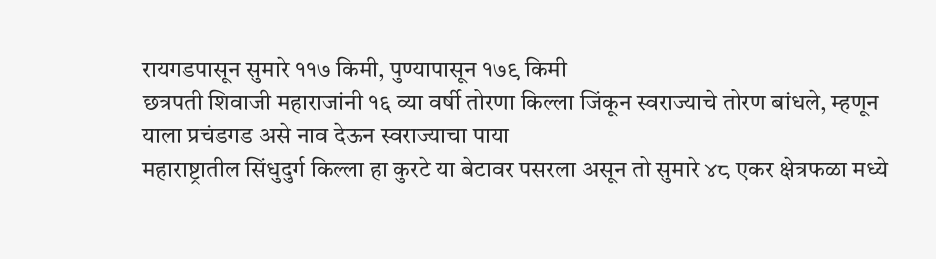रायगडपासून सुमारे ११७ किमी, पुण्यापासून १७९ किमी
छत्रपती शिवाजी महाराजांनी १६ व्या वर्षी तोरणा किल्ला जिंकून स्वराज्याचे तोरण बांधले, म्हणून याला प्रचंडगड असे नाव देऊन स्वराज्याचा पाया
महाराष्ट्रातील सिंधुदुर्ग किल्ला हा कुरटे या बेटावर पसरला असून तो सुमारे ४८ एकर क्षेत्रफळा मध्ये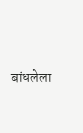बांधलेला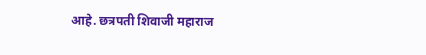आहे. छत्रपती शिवाजी महाराज